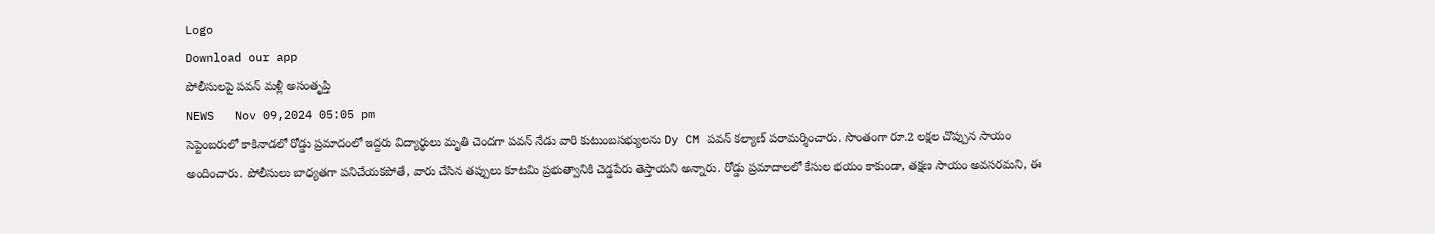Logo
Download our app
పోలీసులపై పవన్ మ‌ళ్లీ అసంతృప్తి
NEWS   Nov 09,2024 05:05 pm
సెప్టెంబరులో కాకినాడలో రోడ్డు ప్రమాదంలో ఇద్దరు విద్యార్థులు మృతి చెందగా పవన్ నేడు వారి కుటుంబసభ్యులను Dy CM పవన్ కల్యాణ్ పరామర్శించారు. సొంతంగా రూ.2 లక్షల చొప్పున సాయం అందించారు. పోలీసులు బాధ్యతగా పనిచేయకపోతే, వారు చేసిన తప్పులు కూటమి ప్రభుత్వానికి చెడ్డపేరు తెస్తాయని అన్నారు. రోడ్డు ప్రమాదాలలో కేసుల భయం కాకుండా, తక్షణ సాయం అవసరమని, ఈ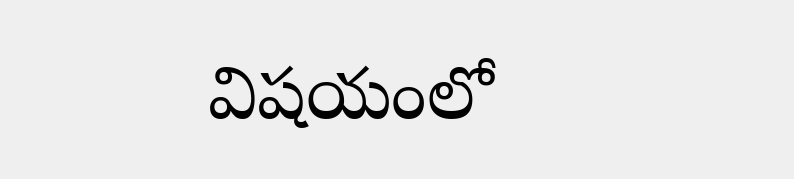విషయంలో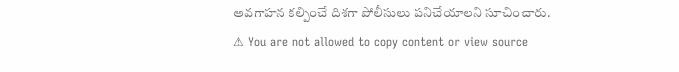అవగాహన కల్పించే దిశగా పోలీసులు పనిచేయాలని సూచించారు.
⚠ You are not allowed to copy content or view source